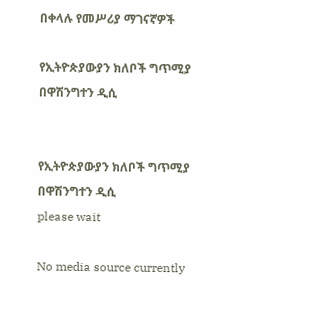በቀላሉ የመሥሪያ ማገናኛዎች

የኢትዮጵያውያን ክለቦች ግጥሚያ  በዋሽንግተን ዲሲ


የኢትዮጵያውያን ክለቦች ግጥሚያ  በዋሽንግተን ዲሲ
please wait

No media source currently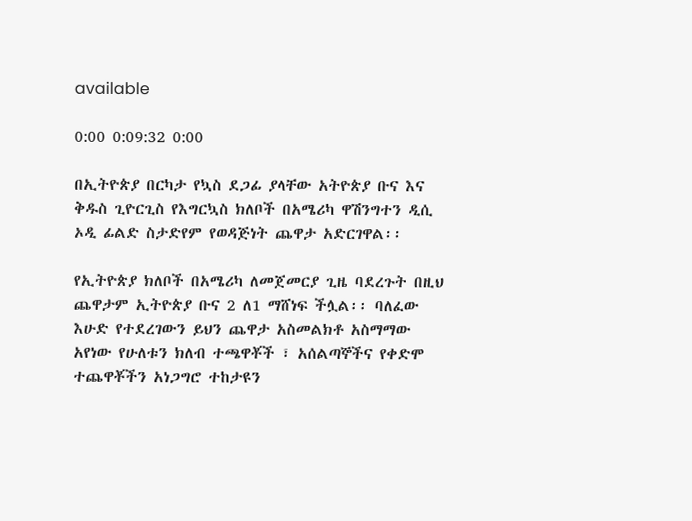available

0:00 0:09:32 0:00

በኢትዮጵያ በርካታ የኳስ ደጋፊ ያላቸው አትዮጵያ ቡና እና ቅዱስ ጊዮርጊስ የእግርኳስ ክለቦች በአሜሪካ ዋሽንግተን ዲሲ ኦዲ ፊልድ ስታድየም የወዳጅነት ጨዋታ አድርገዋል፡፡

የኢትዮጵያ ክለቦች በአሜሪካ ለመጀመርያ ጊዜ ባደረጉት በዚህ ጨዋታም ኢትዮጵያ ቡና 2 ለ1 ማሸነፍ ችሏል፡፡ ባለፈው እሁድ የተደረገውን ይህን ጨዋታ አስመልክቶ አስማማው አየነው የሁለቱን ክለብ ተጫዋቾች ፣ አሰልጣኞችና የቀድሞ ተጨዋቾችን አነጋግሮ ተከታዩን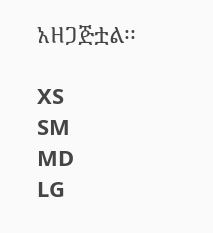አዘጋጅቷል፡፡

XS
SM
MD
LG